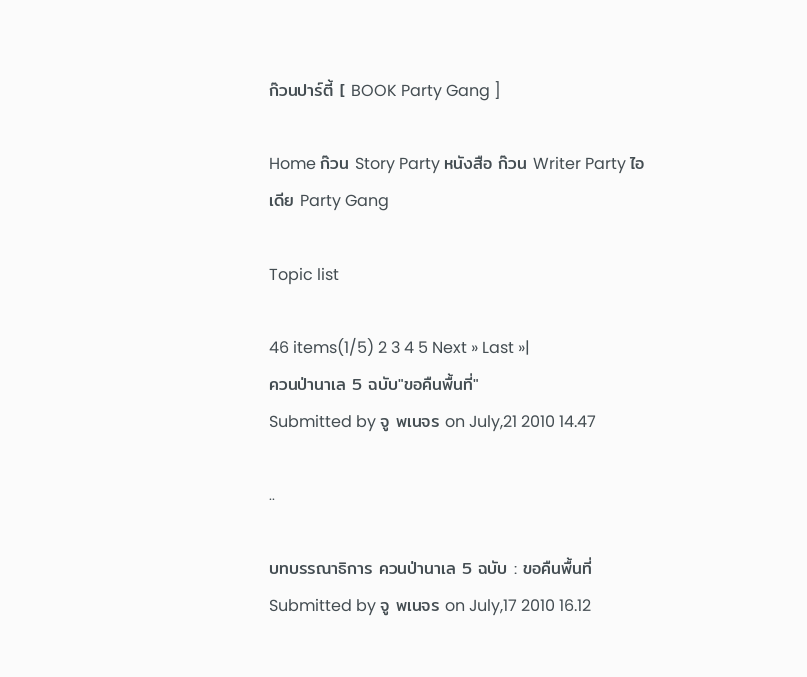ก๊วนปาร์ตี้ [ BOOK Party Gang ]

Home ก๊วน Story Party หนังสือ ก๊วน Writer Party ไอเดีย Party Gang

Topic list

46 items(1/5) 2 3 4 5 Next » Last »|
ควนป่านาเล 5 ฉบับ"ขอคืนพื้นที่"
Submitted by จู พเนจร on July,21 2010 14.47

..

บทบรรณาธิการ ควนป่านาเล 5 ฉบับ : ขอคืนพื้นที่
Submitted by จู พเนจร on July,17 2010 16.12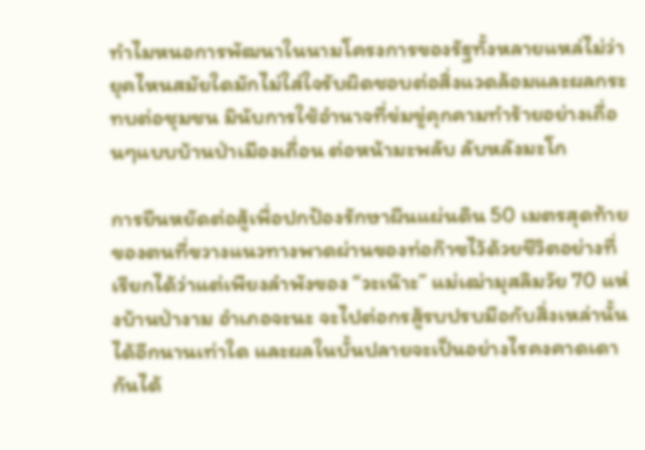ทำไมหนอการพัฒนาในนามโครงการของรัฐทั้งหลายแหล่ไม่ว่ายุคไหนสมัยใดมักไม่ใส่ใจรับผิดชอบต่อสิ่งแวดล้อมและผลกระทบต่อชุมชน มินับการใช้อำนาจที่ข่มขู่คุกคามทำร้ายอย่างเถื่อนๆแบบบ้านป่าเมืองเถื่อน ต่อหน้ามะพลับ ลับหลังมะโก

การยืนหยัดต่อสู้เพื่อปกป้องรักษาผืนแผ่นดิน 50 เมตรสุดท้ายของตนที่ขวางแนวทางพาดผ่านของท่อก๊าซไว้ด้วยชีวิตอย่างที่เรียกได้ว่าแต่เพียงลำพังของ “วะเน๊าะ” แม่เฒ่ามุสลิมวัย 70 แห่งบ้านป่างาม อำเภอจะนะ จะไปต่อกรสู้รบปรบมือกับสิ่งเหล่านั้นได้อีกนานเท่าใด และผลในบั้นปลายจะเป็นอย่างไรคงคาดเดากันได้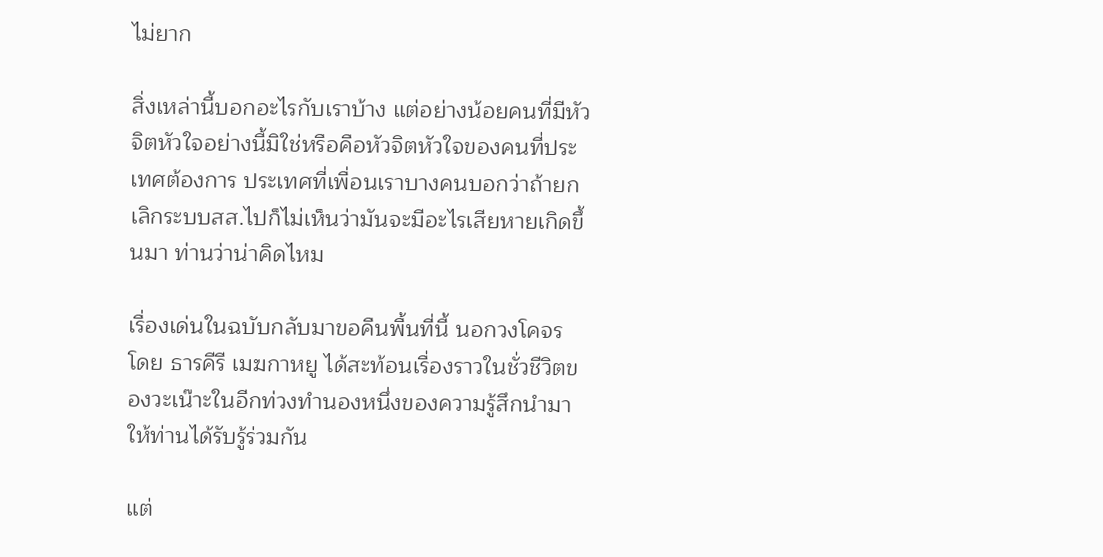ไม่ยาก

สิ่งเหล่านี้บอกอะไรกับเราบ้าง แต่อย่างน้อยคนที่มีหัวจิตหัวใจอย่างนี้มิใช่หรือคือหัวจิตหัวใจของคนที่ประเทศต้องการ ประเทศที่เพื่อนเราบางคนบอกว่าถ้ายกเลิกระบบสส.ไปก็ไม่เห็นว่ามันจะมีอะไรเสียหายเกิดขึ้นมา ท่านว่าน่าคิดไหม

เรื่องเด่นในฉบับกลับมาขอคืนพื้นที่นี้ นอกวงโคจร โดย ธารคีรี เมฆกาหยู ได้สะท้อนเรื่องราวในชั่วชีวิตของวะเน๊าะในอีกท่วงทำนองหนึ่งของความรู้สึกนำมาให้ท่านได้รับรู้ร่วมกัน

แต่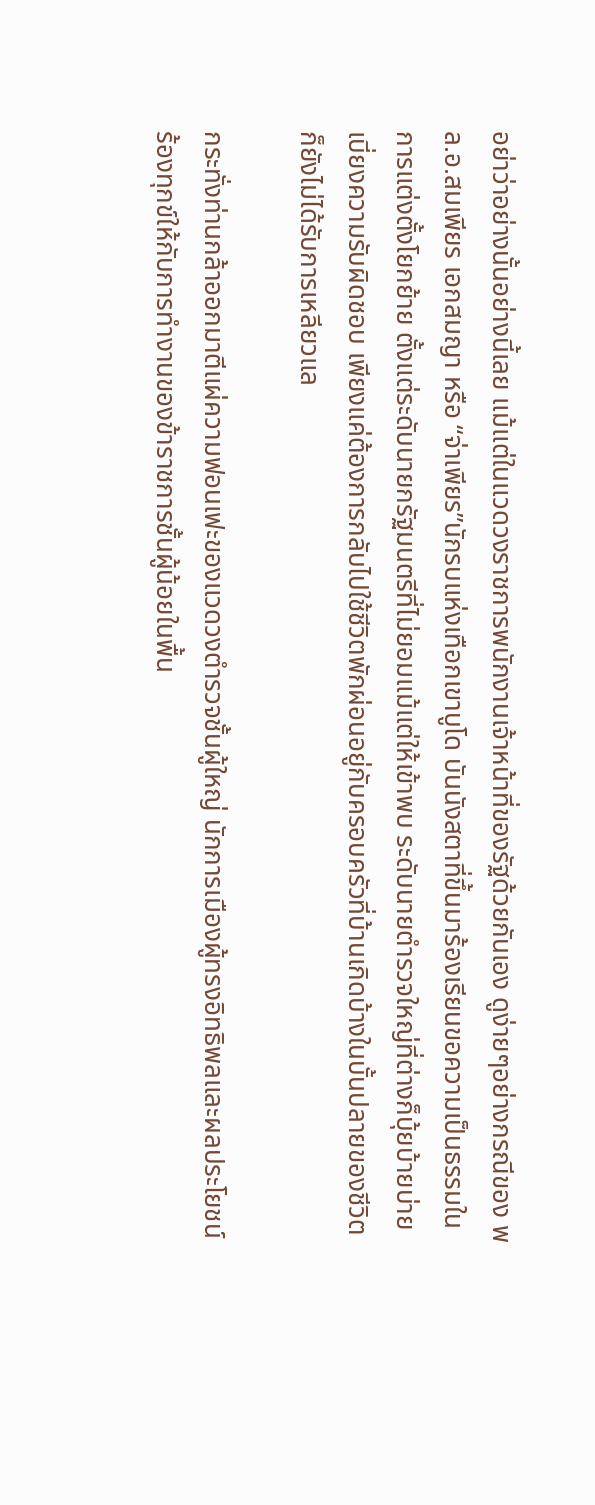อย่าว่าอย่างนั้นอย่างนี้เลย แม้แต่ในแวดวงราชการพนักงานเจ้าหน้าที่ของรัฐด้วยกันเอง ดูง่ายๆอย่างกรณีของ พล.อ.สมเพียร เอกสมญา หรือ “จ่าเพียร”นักรบแห่งเทือกเขาบูโด บันนังสตาที่ขึ้นมาร้องเรียนขอความเป็นธรรมในการแต่งตั้งโยกย้าย ตั้งแต่ระดับนายกรัฐมนตรีที่ไม่ยอมแม้แต่ให้เข้าพบ ระดับนายตำรวจใหญ่ที่ต่างก็บุ้ยบ้ายบ่ายเบี่ยงความรับผิดชอบ เพียงแค่ต้องการกลับไปใช้ชีวิตพักผ่อนอยู่กับครอบครัวที่บ้านเกิดบ้างในบั้นปลายของชีวิตก็ยังไม่ได้รับการเหลียวแล

กระทั่งท่านกล้าออกมาตีแผ่ความฟอนเฟะของแวดวงตำรวจชั้นผู้ใหญ่ นักการเมืองผู้ทรงอิทธิพลและผลประโยชน์ ร้องทุกข์ให้กับการทำงานของข้าราชการชั้นผู้น้อยในพื้น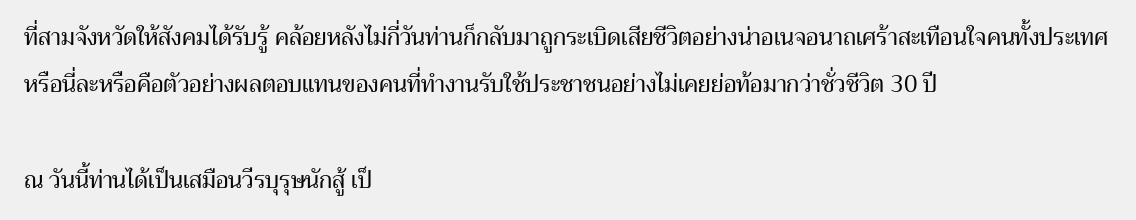ที่สามจังหวัดให้สังคมได้รับรู้ คล้อยหลังไม่กี่วันท่านก็กลับมาถูกระเบิดเสียชีวิตอย่างน่าอเนจอนาถเศร้าสะเทือนใจคนทั้งประเทศ หรือนี่ละหรือคือตัวอย่างผลตอบแทนของคนที่ทำงานรับใช้ประชาชนอย่างไม่เคยย่อท้อมากว่าชั่วชีวิต 30 ปี

ณ วันนี้ท่านได้เป็นเสมือนวีรบุรุษนักสู้ เป็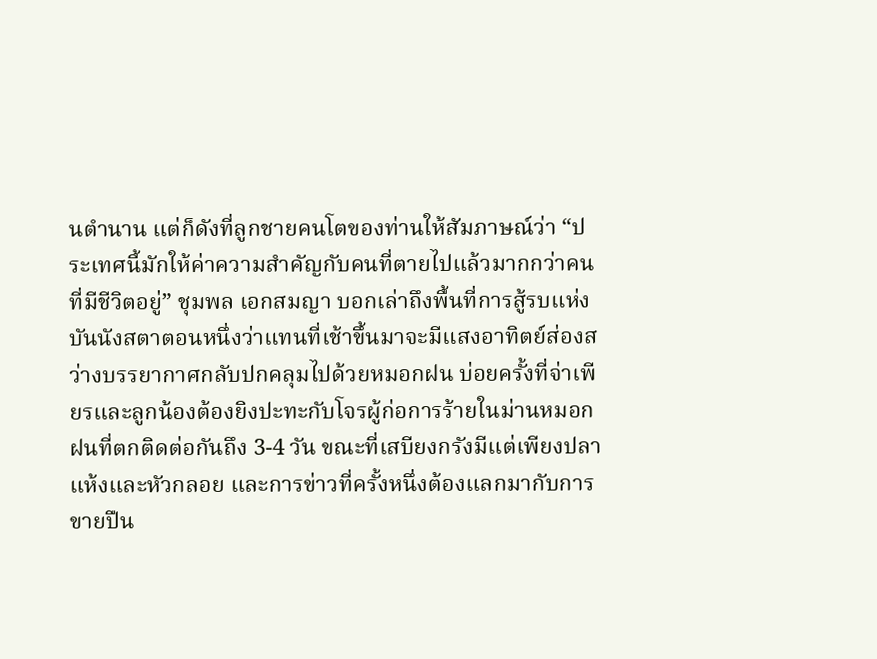นตำนาน แต่ก็ดังที่ลูกชายคนโตของท่านให้สัมภาษณ์ว่า “ประเทศนี้มักให้ค่าความสำคัญกับคนที่ตายไปแล้วมากกว่าคนที่มีชีวิตอยู่” ชุมพล เอกสมญา บอกเล่าถึงพื้นที่การสู้รบแห่งบันนังสตาตอนหนึ่งว่าแทนที่เช้าขึ้นมาจะมีแสงอาทิตย์ส่องสว่างบรรยากาศกลับปกคลุมไปด้วยหมอกฝน บ่อยครั้งที่จ่าเพียรและลูกน้องต้องยิงปะทะกับโจรผู้ก่อการร้ายในม่านหมอกฝนที่ตกติดต่อกันถึง 3-4 วัน ขณะที่เสบียงกรังมีแต่เพียงปลาแห้งและหัวกลอย และการข่าวที่ครั้งหนึ่งต้องแลกมากับการขายปืน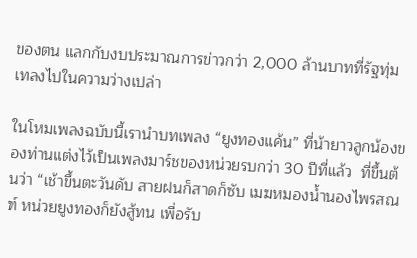ของตน แลกกับงบประมาณการข่าวกว่า 2,000 ล้านบาทที่รัฐทุ่มเทลงไปในความว่างเปล่า

ในโหมเพลงฉบับนี้เรานำบทเพลง “ยูงทองแค้น” ที่น้ายาวลูกน้องของท่านแต่งไว้เป็นเพลงมาร์ชของหน่วยรบกว่า 30 ปีที่แล้ว  ที่ขึ้นต้นว่า “เช้าขึ้นตะวันดับ สายฝนก็สาดก็ซับ เมฆหมองน้ำนองไพรสณฑ์ หน่วยยูงทองก็ยังสู้ทน เพื่อรับ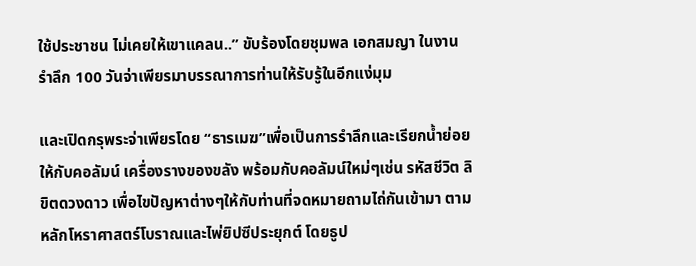ใช้ประชาชน ไม่เคยให้เขาแคลน..” ขับร้องโดยชุมพล เอกสมญา ในงานรำลึก 100 วันจ่าเพียรมาบรรณาการท่านให้รับรู้ในอีกแง่มุม

และเปิดกรุพระจ่าเพียรโดย “ธารเมฆ”เพื่อเป็นการรำลึกและเรียกน้ำย่อยให้กับคอลัมน์ เครื่องรางของขลัง พร้อมกับคอลัมน์ใหม่ๆเช่น รหัสชีวิต ลิขิตดวงดาว เพื่อไขปัญหาต่างๆให้กับท่านที่จดหมายถามไถ่กันเข้ามา ตามหลักโหราศาสตร์โบราณและไพ่ยิปซีประยุกต์ โดยธูป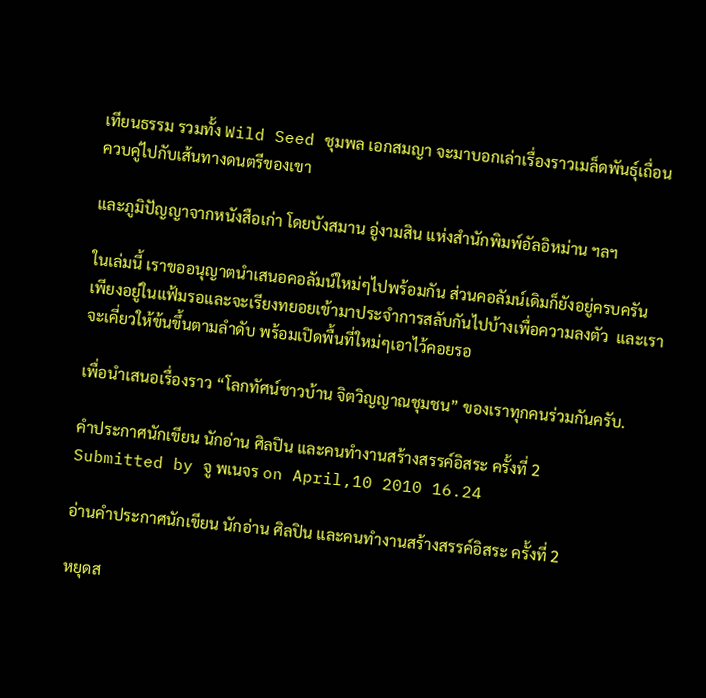เทียนธรรม รวมทั้ง Wild Seed ชุมพล เอกสมญา จะมาบอกเล่าเรื่องราวเมล็ดพันธุ์เถื่อนควบคู่ไปกับเส้นทางดนตรีของเขา

และภูมิปัญญาจากหนังสือเก่า โดยบังสมาน อู่งามสิน แห่งสำนักพิมพ์อัลอิหม่าน ฯลฯ

ในเล่มนี้ เราขออนุญาตนำเสนอคอลัมน์ใหม่ๆไปพร้อมกัน ส่วนคอลัมน์เดิมก็ยังอยู่ครบครัน เพียงอยู่ในแฟ้มรอและจะเรียงทยอยเข้ามาประจำการสลับกันไปบ้างเพื่อความลงตัว  และเราจะเคี่ยวให้ข้นขึ้นตามลำดับ พร้อมเปิดพื้นที่ใหม่ๆเอาไว้คอยรอ

เพื่อนำเสนอเรื่องราว “โลกทัศน์ชาวบ้าน จิตวิญญาณชุมชน” ของเราทุกคนร่วมกันครับ.

คำประกาศนักเขียน นักอ่าน ศิลปิน และคนทำงานสร้างสรรค์อิสระ ครั้งที่ 2
Submitted by จู พเนจร on April,10 2010 16.24

อ่านคำประกาศนักเขียน นักอ่าน ศิลปิน และคนทำงานสร้างสรรค์อิสระ ครั้งที่ 2

หยุดส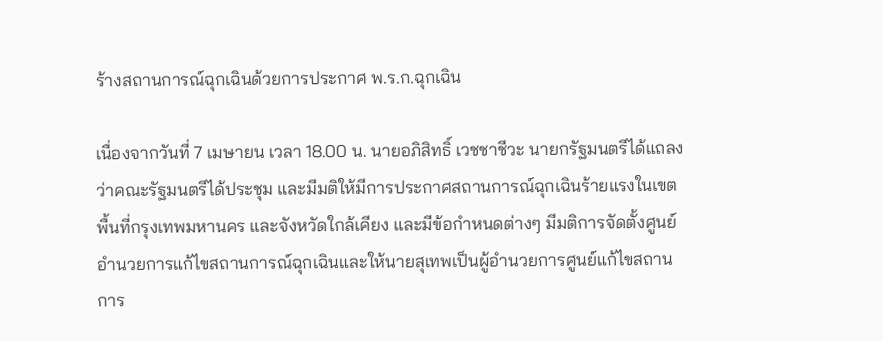ร้างสถานการณ์ฉุกเฉินด้วยการประกาศ พ.ร.ก.ฉุกเฉิน

เนื่องจากวันที่ 7 เมษายน เวลา 18.00 น. นายอภิสิทธิ์ เวชชาชีวะ นายกรัฐมนตรีได้แถลงว่าคณะรัฐมนตรีได้ประชุม และมีมติให้มีการประกาศสถานการณ์ฉุกเฉินร้ายแรงในเขตพื้นที่กรุงเทพมหานคร และจังหวัดใกล้เคียง และมีข้อกำหนดต่างๆ มีมติการจัดตั้งศูนย์อำนวยการแก้ไขสถานการณ์ฉุกเฉินและให้นายสุเทพเป็นผู้อำนวยการศูนย์แก้ไขสถานการ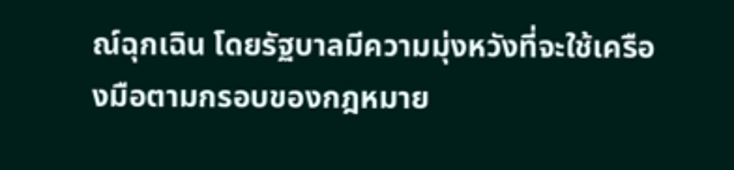ณ์ฉุกเฉิน โดยรัฐบาลมีความมุ่งหวังที่จะใช้เครืองมือตามกรอบของกฎหมาย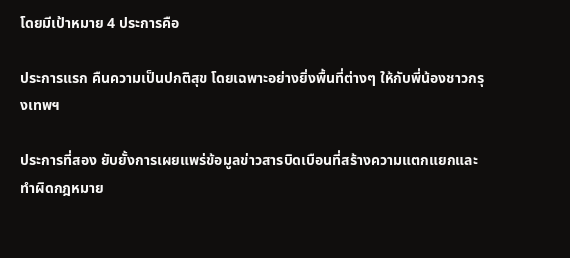โดยมีเป้าหมาย 4 ประการคือ

ประการแรก คืนความเป็นปกติสุข โดยเฉพาะอย่างยิ่งพื้นที่ต่างๆ ให้กับพี่น้องชาวกรุงเทพฯ

ประการที่สอง ยับยั้งการเผยแพร่ข้อมูลข่าวสารบิดเบือนที่สร้างความแตกแยกและทำผิดกฎหมาย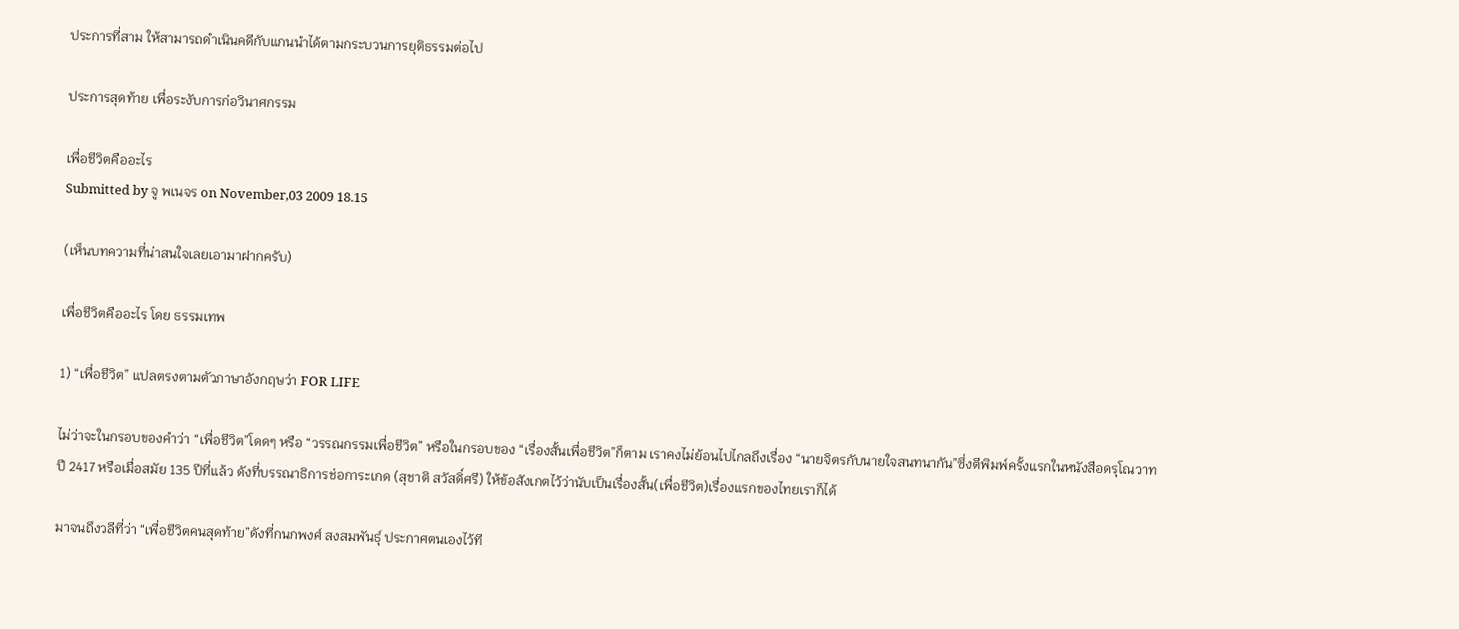ประการที่สาม ให้สามารถดำเนินคดีกับแกนนำได้ตามกระบวนการยุติธรรมต่อไป

ประการสุดท้าย เพื่อระงับการก่อวินาศกรรม

เพื่อชีวิตคืออะไร
Submitted by จู พเนจร on November,03 2009 18.15

(เห็นบทความที่น่าสนใจเลยเอามาฝากครับ)

เพื่อชีวิตคืออะไร โดย ธรรมเทพ

1) “เพื่อชีวิต” แปลตรงตามตัวภาษาอังกฤษว่า FOR LIFE

ไม่ว่าจะในกรอบของคำว่า “เพื่อชีวิต”โดดๆ หรือ “วรรณกรรมเพื่อชีวิต” หรือในกรอบของ “เรื่องสั้นเพื่อชีวิต”ก็ตาม เราคงไม่ย้อนไปไกลถึงเรื่อง “นายจิตรกับนายใจสนทนากัน”ซึ่งตีพิมพ์ครั้งแรกในหนังสือดรุโณวาท ปี 2417 หรือเมื่อสมัย 135 ปีที่แล้ว ดังที่บรรณาธิการช่อการะเกด (สุชาติ สวัสดิ์ศรี) ให้ข้อสังเกตไว้ว่านับเป็นเรื่องสั้น(เพื่อชีวิต)เรื่องแรกของไทยเราก็ได้

มาจนถึงวลีที่ว่า “เพื่อชีวิตคนสุดท้าย”ดังที่กนกพงศ์ สงสมพันธุ์ ประกาศตนเองไว้ที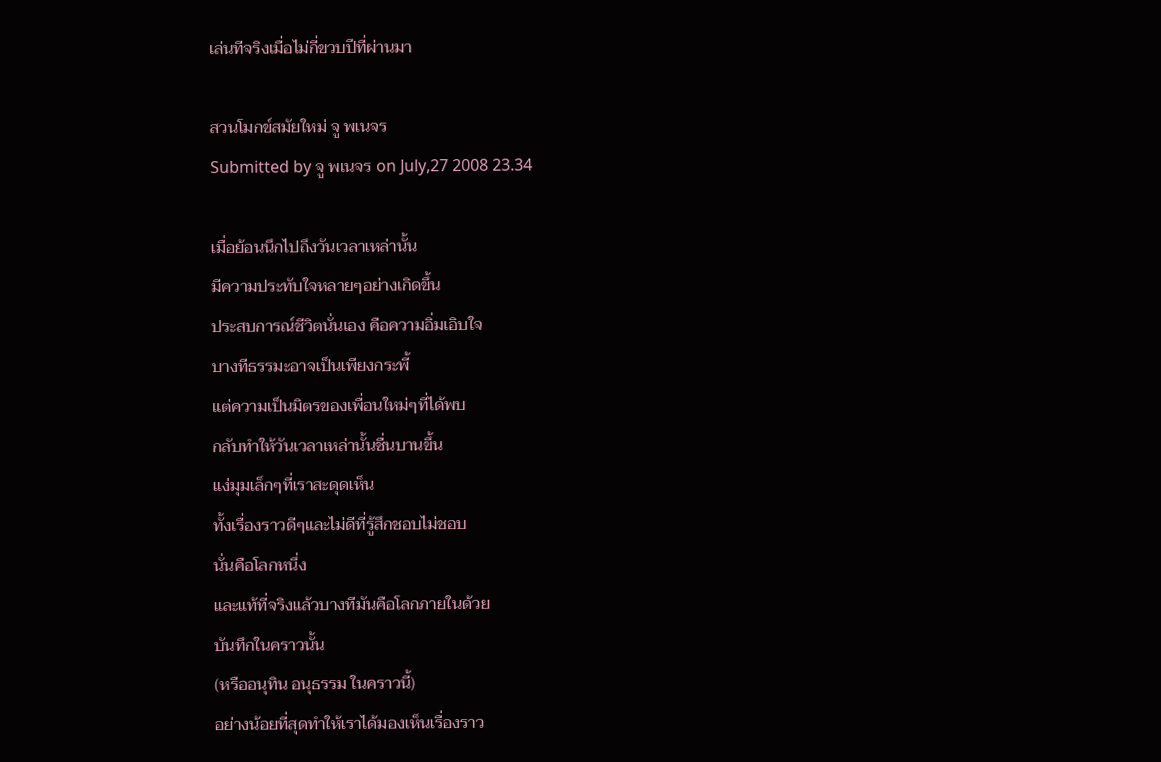เล่นทีจริงเมื่อไม่กี่ขวบปีที่ผ่านมา

สวนโมกข์สมัยใหม่ จู พเนจร
Submitted by จู พเนจร on July,27 2008 23.34

เมื่อย้อนนึกไปถึงวันเวลาเหล่านั้น
มีความประทับใจหลายๆอย่างเกิดขึ้น
ประสบการณ์ชีวิตนั่นเอง คือความอิ่มเอิบใจ
บางทีธรรมะอาจเป็นเพียงกระพี้
แต่ความเป็นมิตรของเพื่อนใหม่ๆที่ได้พบ
กลับทำให้วันเวลาเหล่านั้นชื่นบานขึ้น
แง่มุมเล็กๆที่เราสะดุดเห็น
ทั้งเรื่องราวดีๆและไม่ดีที่รู้สึกชอบไม่ชอบ
นั่นคือโลกหนึ่ง
และแท้ที่จริงแล้วบางทีมันคือโลกภายในด้วย
บันทึกในคราวนั้น
(หรืออนุทิน อนุธรรม ในคราวนี้)
อย่างน้อยที่สุดทำให้เราได้มองเห็นเรื่องราว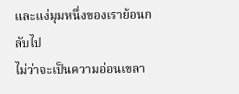และแง่มุมหนึ่งของเราย้อนกลับไป
ไม่ว่าจะเป็นความอ่อนเขลา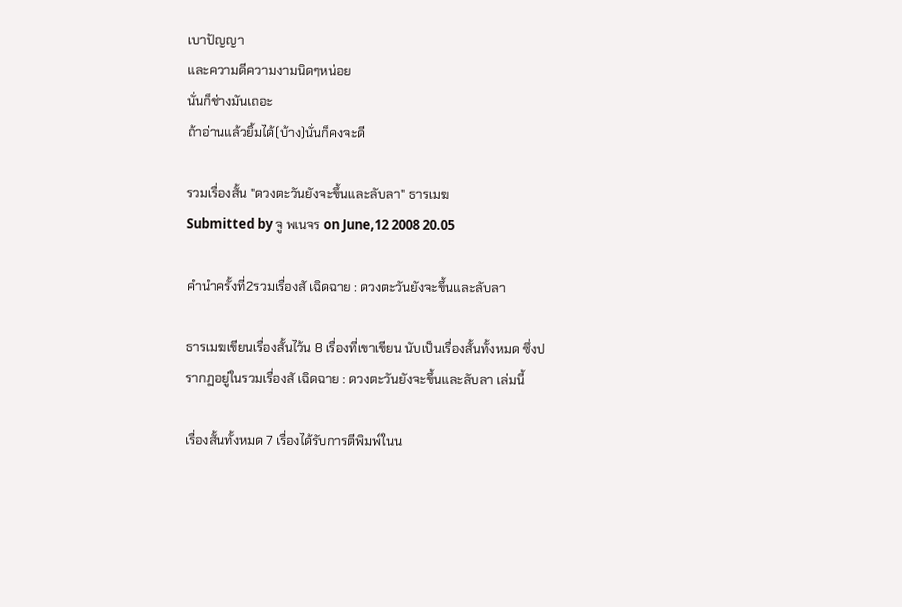เบาปัญญา
และความดีความงามนิดๆหน่อย
นั่นก็ช่างมันเถอะ
ถ้าอ่านแล้วยิ้มได้(บ้าง)นั่นก็คงจะดี

รวมเรื่องสั้น "ดวงตะวันยังจะขึ้นและลับลา" ธารเมฆ
Submitted by จู พเนจร on June,12 2008 20.05

คำนำครั้งที่2รวมเรื่องสั เฉิดฉาย : ดวงตะวันยังจะขึ้นและลับลา

ธารเมฆเขียนเรื่องสั้นไว้น 8 เรื่องที่เขาเขียน นับเป็นเรื่องสั้นทั้งหมด ซึ่งปรากฏอยู่ในรวมเรื่องสั เฉิดฉาย : ดวงตะวันยังจะขึ้นและลับลา เล่มนี้

เรื่องสั้นทั้งหมด 7 เรื่องได้รับการตีพิมพ์ในน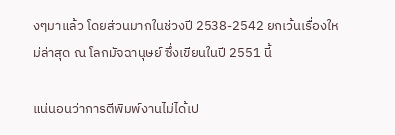งๆมาแล้ว โดยส่วนมากในช่วงปี 2538-2542 ยกเว้นเรื่องใหม่ล่าสุด ณ โลกมัจฉานุษย์ ซึ่งเขียนในปี 2551 นี้

แน่นอนว่าการตีพิมพ์งานไม่ได้เป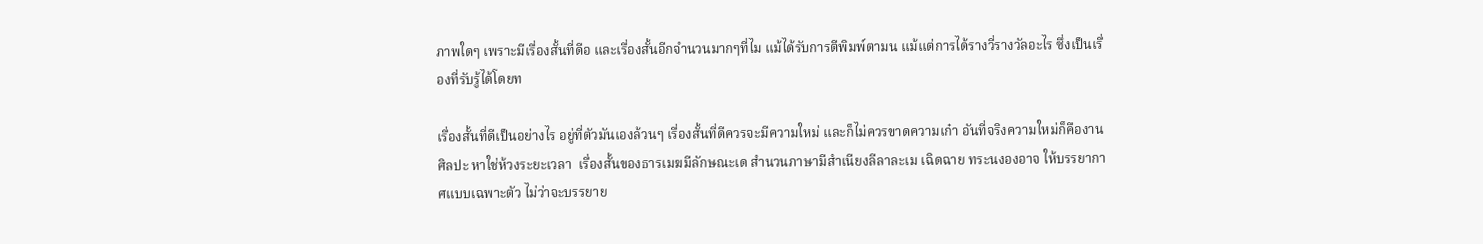ภาพใดๆ เพราะมีเรื่องสั้นที่ดีอ และเรื่องสั้นอีกจำนวนมากๆที่ไม แม้ได้รับการตีพิมพ์ตามน แม้แต่การได้รางวี่รางวัลอะไร ซึ่งเป็นเรื่องที่รับรู้ได้โดยท

เรื่องสั้นที่ดีเป็นอย่างไร อยู่ที่ตัวมันเองล้วนๆ เรื่องสั้นที่ดีควรจะมีความใหม่ และก็ไม่ควรขาดความเก๋า อันที่จริงความใหม่ก็คืองานศิลปะ หาใช่ห้วงระยะเวลา  เรื่องสั้นของธารเมฆมีลักษณะเด สำนวนภาษามีสำเนียงลีลาละเม เฉิดฉาย ทระนงองอาจ ให้บรรยากาศแบบเฉพาะตัว ไม่ว่าจะบรรยาย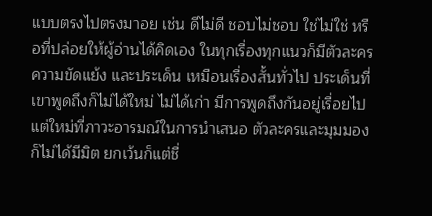แบบตรงไปตรงมาอย เช่น ดีไม่ดี ชอบไม่ชอบ ใช่ไม่ใช่ หรือที่ปล่อยให้ผู้อ่านได้คิดเอง ในทุกเรื่องทุกแนวก็มีตัวละคร ความขัดแย้ง และประเด็น เหมือนเรื่องสั้นทั่วไป ประเด็นที่เขาพูดถึงก็ไม่ได้ใหม่ ไม่ได้เก่า มีการพูดถึงกันอยู่เรื่อยไป แต่ใหม่ที่ภาวะอารมณ์ในการนำเสนอ ตัวละครและมุมมองก็ไม่ได้มีมิต ยกเว้นก็แต่ชื่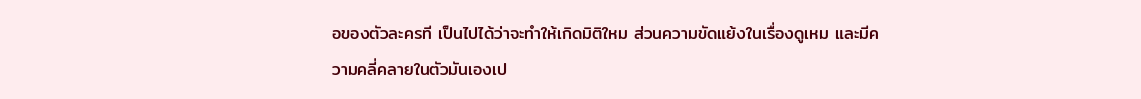อของตัวละครที เป็นไปได้ว่าจะทำให้เกิดมิติใหม ส่วนความขัดแย้งในเรื่องดูเหม และมีความคลี่คลายในตัวมันเองเป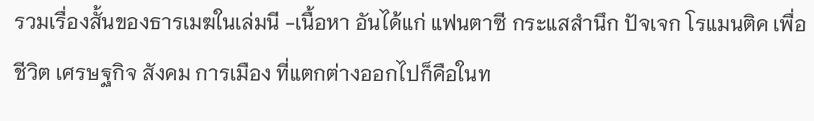รวมเรื่องสั้นของธารเมฆในเล่มนี -เนื้อหา อันได้แก่ แฟนตาซี กระแสสำนึก ปัจเจก โรแมนติค เพื่อชีวิต เศรษฐกิจ สังคม การเมือง ที่แตกต่างออกไปก็คือในท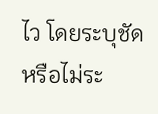ไว โดยระบุชัดหรือไม่ระ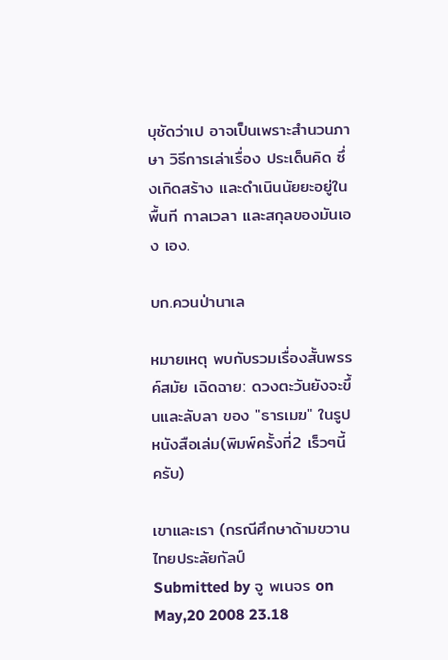บุชัดว่าเป อาจเป็นเพราะสำนวนภาษา วิธีการเล่าเรื่อง ประเด็นคิด ซึ่งเกิดสร้าง และดำเนินนัยยะอยู่ในพื้นที กาลเวลา และสกุลของมันเอง เอง.

บก.ควนป่านาเล

หมายเหตุ พบกับรวมเรื่องสั้นพรรค์สมัย เฉิดฉาย: ดวงตะวันยังจะขึ้นและลับลา ของ "ธารเมฆ" ในรูปหนังสือเล่ม(พิมพ์ครั้งที่2 เร็วๆนี้ครับ)

เขาและเรา (กรณีศึกษาด้ามขวานไทยประลัยกัลป์
Submitted by จู พเนจร on May,20 2008 23.18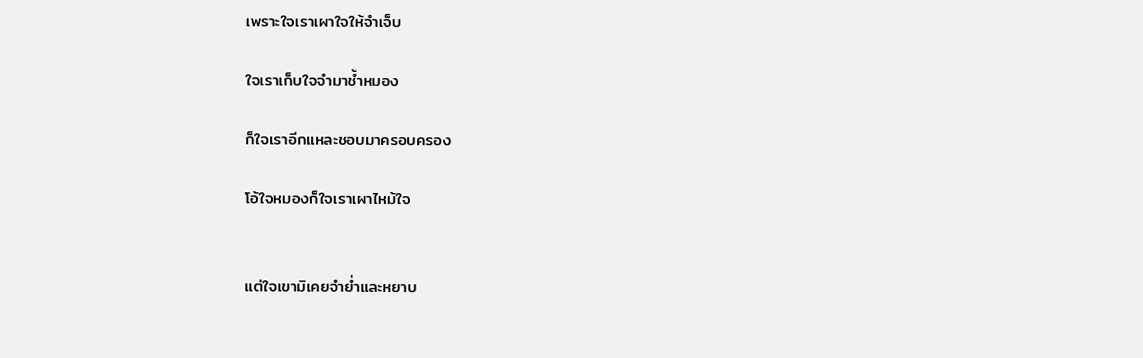เพราะใจเราเผาใจให้จำเจ็บ

ใจเราเก็บใจจำมาช้ำหมอง

ก็ใจเราอีกแหละชอบมาครอบครอง

โอ้ใจหมองก็ใจเราเผาไหม้ใจ


แต่ใจเขามิเคยจำย่ำและหยาบ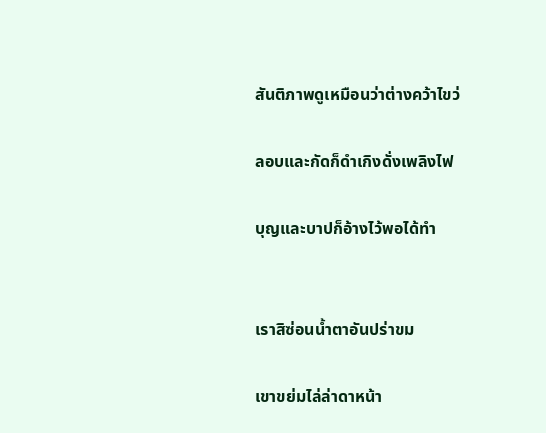สันติภาพดูเหมือนว่าต่างคว้าไขว่

ลอบและกัดก็ดำเกิงดั่งเพลิงไฟ

บุญและบาปก็อ้างไว้พอได้ทำ


เราสิซ่อนน้ำตาอันปร่าขม

เขาขย่มไล่ล่าดาหน้า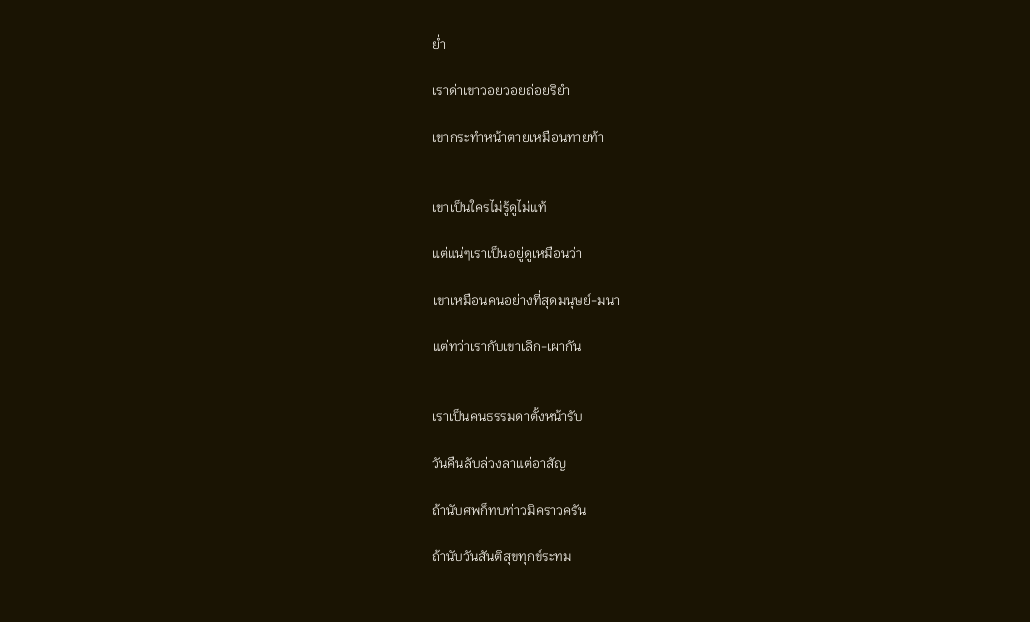ย่ำ

เราด่าเขาวอยวอยถ่อยริยำ

เขากระทำหน้าตายเหมือนทายท้า


เขาเป็นใครไม่รู้ดูไม่แท้

แต่แน่ๆเราเป็นอยู่ดูเหมือนว่า

เขาเหมือนคนอย่างที่สุดมนุษย์-มนา

แต่ทว่าเรากับเขาเลิก-เผากัน


เราเป็นคนธรรมดาตั้งหน้ารับ

วันคืนลับล่วงลาแต่อาสัญ

ถ้านับศพก็ทบท่าวมิคราวครัน

ถ้านับวันสันติสุขทุกข์ระทม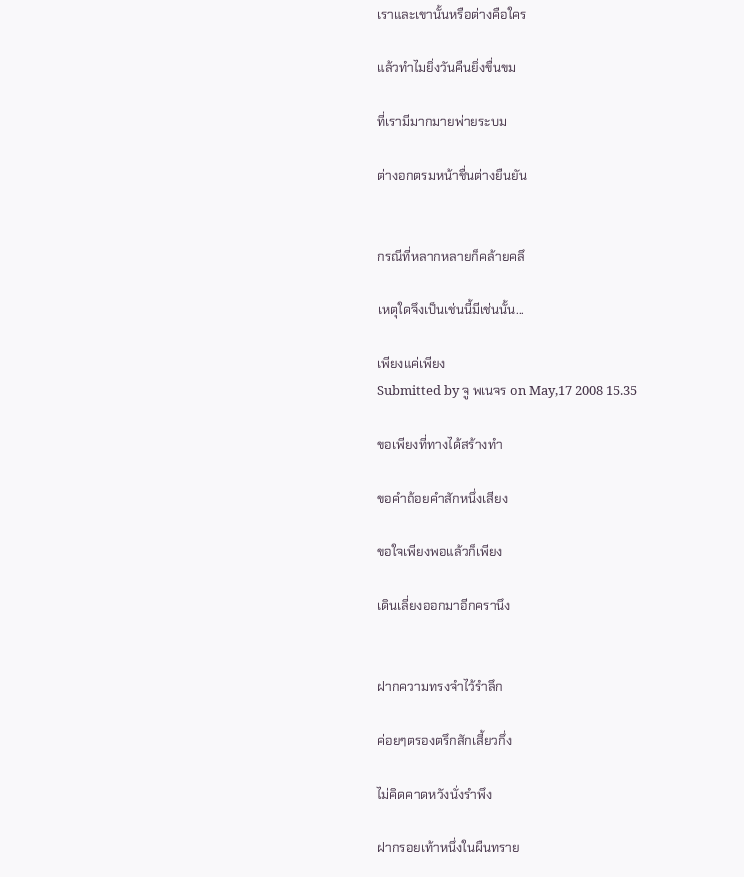เราและเขานั้นหรือต่างคือใคร

แล้วทำไมยิ่งวันคืนยิ่งขื่นขม

ที่เรามีมากมายพ่ายระบม

ต่างอกตรมหน้าชื่นต่างยืนยัน


กรณีที่หลากหลายก็คล้ายคลึ

เหตุใดจึงเป็นเช่นนี้มีเช่นนั้น...

เพียงแค่เพียง
Submitted by จู พเนจร on May,17 2008 15.35

ขอเพียงที่ทางได้สร้างทำ

ขอคำถ้อยคำสักหนึ่งเสียง

ขอใจเพียงพอแล้วก็เพียง

เดินเลี่ยงออกมาอีกครานึง


ฝากความทรงจำไว้รำลึก

ค่อยๆตรองตรึกสักเสี้ยวกึ่ง

ไม่คิดคาดหวังนั่งรำพึง

ฝากรอยเท้าหนึ่งในผืนทราย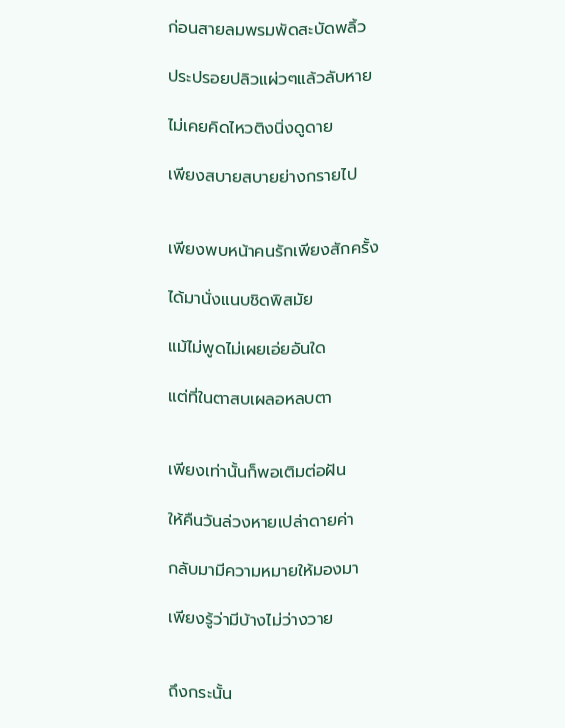ก่อนสายลมพรมพัดสะบัดพลิ้ว

ประปรอยปลิวแผ่วๆแล้วลับหาย

ไม่เคยคิดไหวติงนิ่งดูดาย

เพียงสบายสบายย่างกรายไป


เพียงพบหน้าคนรักเพียงสักครั้ง

ได้มานั่งแนบชิดพิสมัย

แม้ไม่พูดไม่เผยเอ่ยอันใด

แต่ที่ในตาสบเผลอหลบตา


เพียงเท่านั้นก็พอเติมต่อฝัน

ให้คืนวันล่วงหายเปล่าดายค่า

กลับมามีความหมายให้มองมา

เพียงรู้ว่ามีบ้างไม่ว่างวาย


ถึงกระนั้น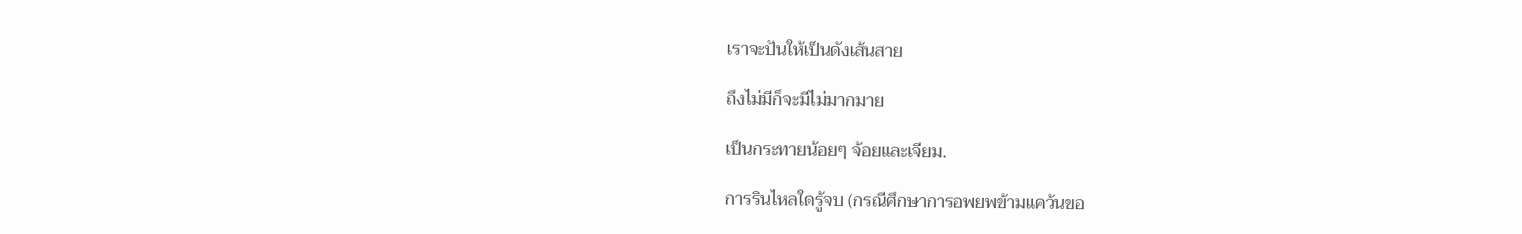เราจะปันให้เป็นดังเส้นสาย

ถึงไม่มีก็จะมีไม่มากมาย

เป็นกระทายน้อยๆ จ้อยและเจียม.

การรินไหลใดรู้จบ (กรณีศึกษาการอพยพข้ามแคว้นขอ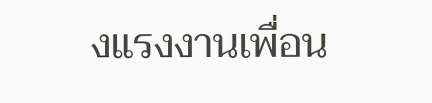งแรงงานเพื่อน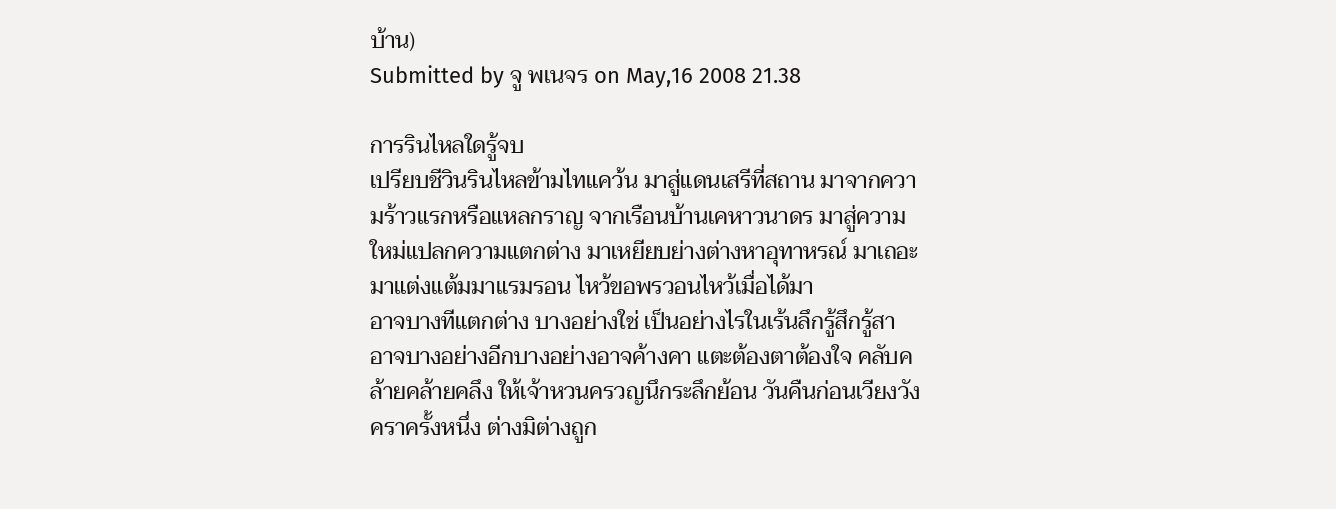บ้าน)
Submitted by จู พเนจร on May,16 2008 21.38

การรินไหลใดรู้จบ
เปรียบชีวินรินไหลข้ามไทแคว้น มาสู่แดนเสรีที่สถาน มาจากความร้าวแรกหรือแหลกราญ จากเรือนบ้านเคหาวนาดร มาสู่ความใหม่แปลกความแตกต่าง มาเหยียบย่างต่างหาอุทาหรณ์ มาเถอะมาแต่งแต้มมาแรมรอน ไหว้ขอพรวอนไหว้เมื่อได้มา
อาจบางทีแตกต่าง บางอย่างใช่ เป็นอย่างไรในเร้นลึกรู้สึกรู้สา อาจบางอย่างอีกบางอย่างอาจค้างคา แตะต้องตาต้องใจ คลับคล้ายคล้ายคลึง ให้เจ้าหวนครวญนึกระลึกย้อน วันคืนก่อนเวียงวังคราครั้งหนึ่ง ต่างมิต่างถูก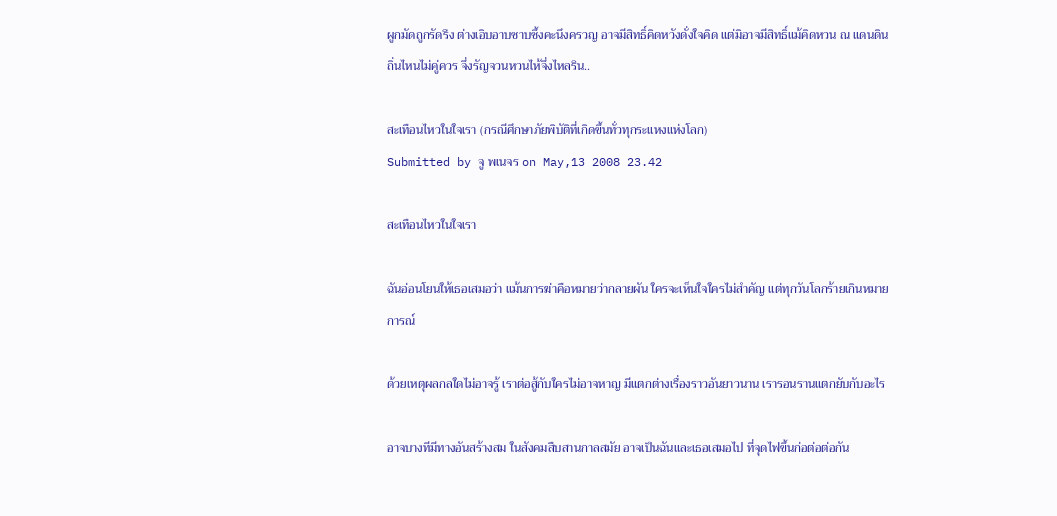ผูกมัดถูกรัดรึง ต่างเอิบอาบซาบซึ้งคะนึงครวญ อาจมีสิทธิ์คิดหวังดั่งใจคิด แต่มิอาจมีสิทธิ์แม้คิดหวน ณ แดนดินถิ่นไหนไม่คู่ควร จึ่งรัญจวนหวนไห้จึ่งไหลริน..

สะเทือนไหวในใจเรา (กรณีศึกษาภัยพิบัติที่เกิดขึ้นทั่วทุกระแหงแห่งโลก)
Submitted by จู พเนจร on May,13 2008 23.42

สะเทือนไหวในใจเรา

ฉันอ่อนโยนให้เธอเสมอว่า แม้นการฆ่าคือหมายว่ากลายผัน ใครจะเห็นใจใครไม่สำคัญ แต่ทุกวันโลกร้ายเกินหมายการณ์

ด้วยเหตุผลกลใดไม่อาจรู้ เราต่อสู้กับใครไม่อาจหาญ มีแตกต่างเรื่องราวอันยาวนาน เรารอนรานแตกยับกับอะไร

อาจบางทีมีทางอันสร้างสม ในสังคมสืบสานกาลสมัย อาจเป็นฉันและเธอเสมอไป ที่จุดไฟขึ้นก่อต่อต่อกัน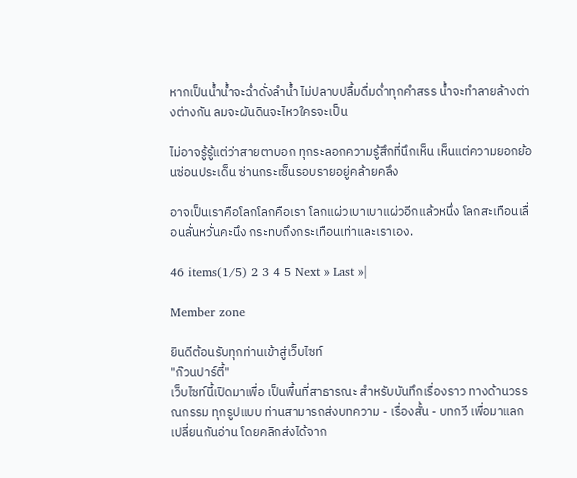หากเป็นน้ำน้ำจะฉ่ำดั่งลำน้ำ ไม่ปลาบปลื้มดื่มด่ำทุกคำสรร น้ำจะทำลายล้างต่างต่างกัน ลมจะผันดินจะไหวใครจะเป็น

ไม่อาจรู้รู้แต่ว่าสายตาบอก ทุกระลอกความรู้สึกที่นึกเห็น เห็นแต่ความยอกย้อนซ่อนประเด็น ซ่านกระเซ็นรอบรายอยู่คล้ายคลึง

อาจเป็นเราคือโลกโลกคือเรา โลกแผ่วเบาเบาแผ่วอีกแล้วหนึ่ง โลกสะเทือนเลื่อนลั่นหวั่นคะนึง กระทบถึงกระเทือนเท่าและเราเอง.

46 items(1/5) 2 3 4 5 Next » Last »|

Member zone

ยินดีต้อนรับทุกท่านเข้าสู่เว็บไซท์
"ก๊วนปาร์ตี้"
เว็บไซท์นี้เปิดมาเพื่อ เป็นพื้นที่สาธารณะ สำหรับบันทึกเรื่องราว ทางด้านวรรณกรรม ทุกรูปแบบ ท่านสามารถส่งบทความ - เรื่องสั้น - บทกวี เพื่อมาแลกเปลี่ยนกันอ่าน โดยคลิกส่งได้จาก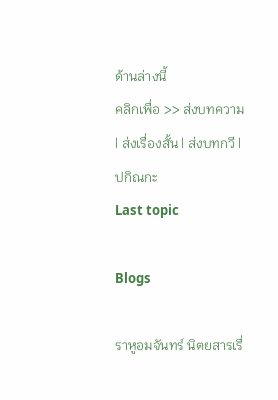ด้านล่างนี้
คลิกเพื่อ >> ส่งบทความ | ส่งเรื่องสั้น | ส่งบทกวี | ปกิณกะ
Last topic

Blogs

ราหูอมจันทร์ นิตยสารเรื่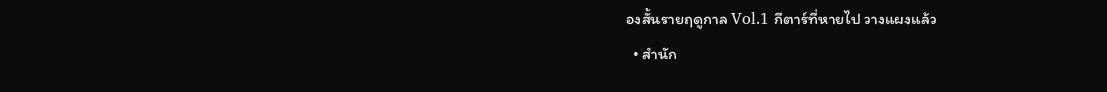องสั้นรายฤดูกาล Vol.1 กีตาร์ที่หายไป วางแผงแล้ว
  • สำนัก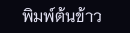พิมพ์ต้นข้าว